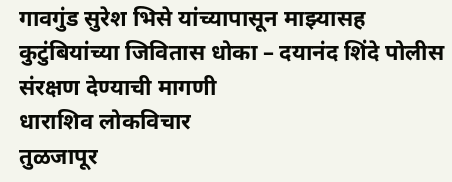गावगुंड सुरेश भिसे यांच्यापासून माझ्यासह कुटुंबियांच्या जिवितास धोका – दयानंद शिंदे पोलीस संरक्षण देण्याची मागणी
धाराशिव लोकविचार
तुळजापूर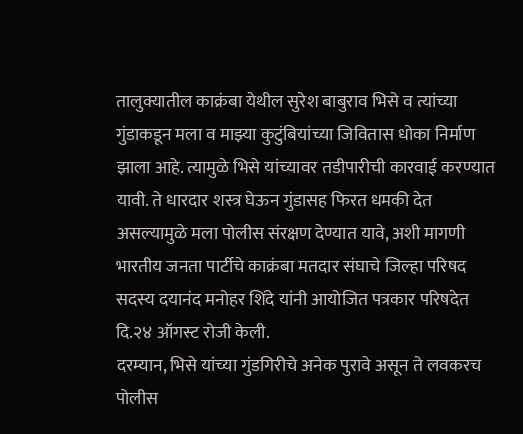तालुक्यातील काक्रंबा येथील सुरेश बाबुराव भिसे व त्यांच्या गुंडाकडून मला व माझ्या कुटुंबियांच्या जिवितास धोका निर्माण झाला आहे. त्यामुळे भिसे यांच्यावर तडीपारीची कारवाई करण्यात यावी. ते धारदार शस्त्र घेऊन गुंडासह फिरत धमकी देत असल्यामुळे मला पोलीस संरक्षण देण्यात यावे, अशी मागणी भारतीय जनता पार्टीचे काक्रंबा मतदार संघाचे जिल्हा परिषद सदस्य दयानंद मनोहर शिंदे यांनी आयोजित पत्रकार परिषदेत दि.२४ ऑगस्ट रोजी केली.
दरम्यान, भिसे यांच्या गुंडगिरीचे अनेक पुरावे असून ते लवकरच पोलीस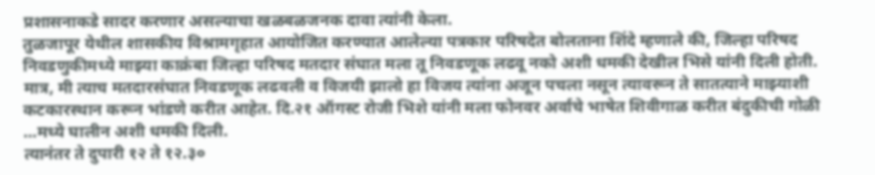प्रशासनाकडे सादर करणार असल्याचा खळबळजनक दावा त्यांनी केला.
तुळजापूर येथील शासकीय विश्रामगृहात आयोजित करण्यात आलेल्या पत्रकार परिषदेत बोलताना शिंदे म्हणाले की, जिल्हा परिषद निवडणुकीमध्ये माझ्या काक्रंबा जिल्हा परिषद मतदार संघात मला तू निवडणूक लढवू नको अशी धमकी देखील भिसे यांनी दिली होती. मात्र, मी त्याच मतदारसंघात निवडणूक लढवली व विजयी झालो हा विजय त्यांना अजून पचला नसून त्यावरून ते सातत्याने माझ्याशी कटकारस्थान करून भांडणे करीत आहेत. दि.२१ ऑगस्ट रोजी भिशे यांनी मला फोनवर अर्वाचे भाषेत शिवीगाळ करीत बंदुकीची गोळी …मध्ये घालीन अशी धमकी दिली.
त्यानंतर ते दुपारी १२ ते १२.३०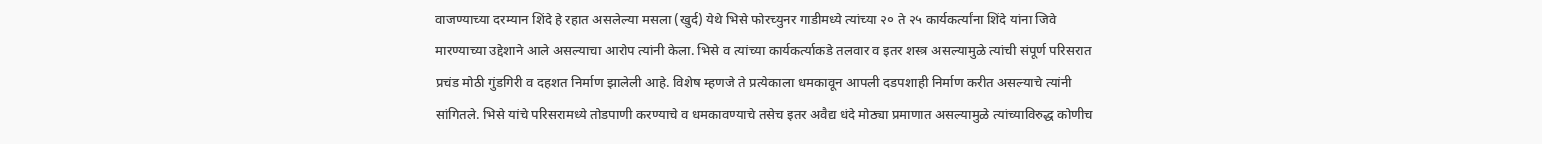वाजण्याच्या दरम्यान शिंदे हे रहात असलेल्या मसला (खुर्द) येथे भिसे फोरच्युनर गाडीमध्ये त्यांच्या २० ते २५ कार्यकर्त्यांना शिंदे यांना जिवे मारण्याच्या उद्देशाने आले असल्याचा आरोप त्यांनी केला. भिसे व त्यांच्या कार्यकर्त्याकडे तलवार व इतर शस्त्र असल्यामुळे त्यांची संपूर्ण परिसरात प्रचंड मोठी गुंडगिरी व दहशत निर्माण झालेली आहे. विशेष म्हणजे ते प्रत्येकाला धमकावून आपली दडपशाही निर्माण करीत असल्याचे त्यांनी सांगितले. भिसे यांचे परिसरामध्ये तोडपाणी करण्याचे व धमकावण्याचे तसेच इतर अवैद्य धंदे मोठ्या प्रमाणात असल्यामुळे त्यांच्याविरुद्ध कोणीच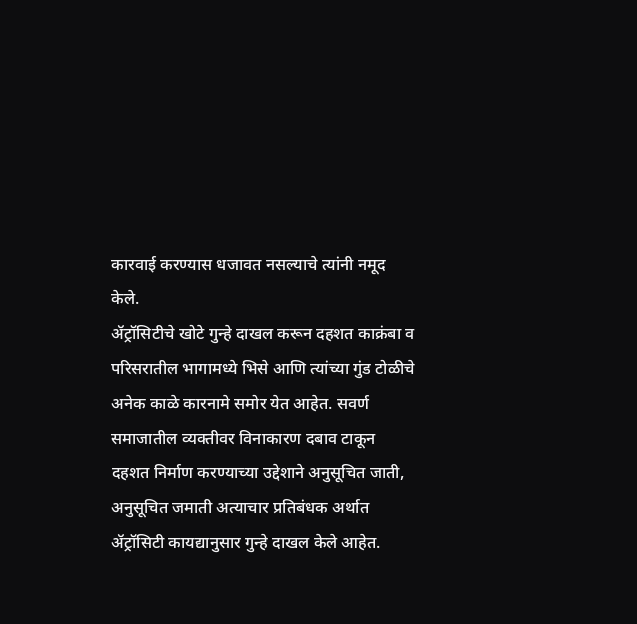कारवाई करण्यास धजावत नसल्याचे त्यांनी नमूद केले.
ॲट्रॉसिटीचे खोटे गुन्हे दाखल करून दहशत काक्रंबा व परिसरातील भागामध्ये भिसे आणि त्यांच्या गुंड टोळीचे अनेक काळे कारनामे समोर येत आहेत. सवर्ण समाजातील व्यक्तीवर विनाकारण दबाव टाकून दहशत निर्माण करण्याच्या उद्देशाने अनुसूचित जाती, अनुसूचित जमाती अत्याचार प्रतिबंधक अर्थात ॲट्रॉसिटी कायद्यानुसार गुन्हे दाखल केले आहेत.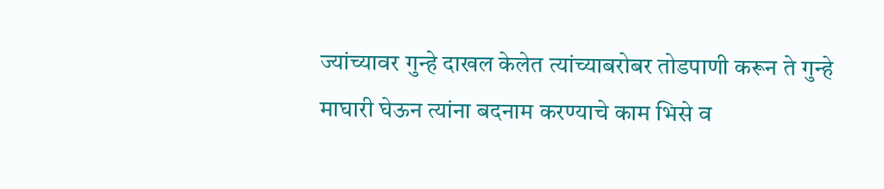ज्यांच्यावर गुन्हे दाखल केलेत त्यांच्याबरोबर तोडपाणी करून ते गुन्हे माघारी घेऊन त्यांना बदनाम करण्याचे काम भिसे व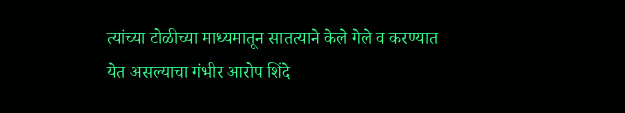त्यांच्या टोळीच्या माध्यमातून सातत्याने केले गेले व करण्यात येत असल्याचा गंभीर आरोप शिंदे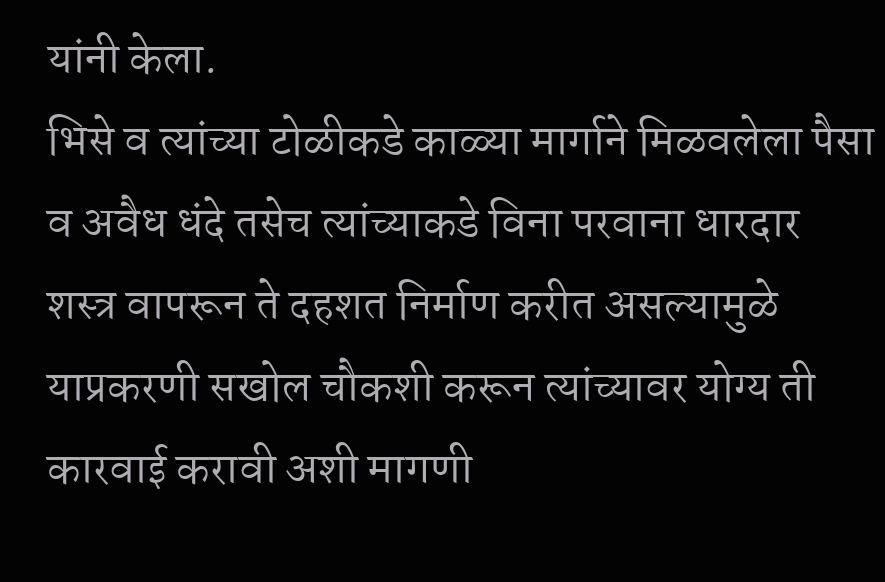यांनी केला.
भिसे व त्यांच्या टोळीकडे काळ्या मार्गाने मिळवलेला पैसा व अवैध धंदे तसेच त्यांच्याकडे विना परवाना धारदार शस्त्र वापरून ते दहशत निर्माण करीत असल्यामुळे याप्रकरणी सखोल चौकशी करून त्यांच्यावर योग्य ती कारवाई करावी अशी मागणी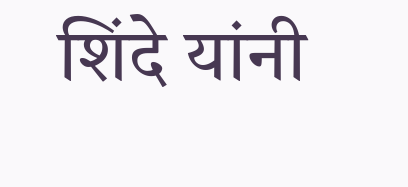शिंदे यांनी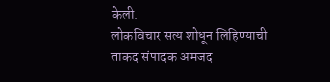केली.
लोकविचार सत्य शोधून लिहिण्याची ताकद संपादक अमजद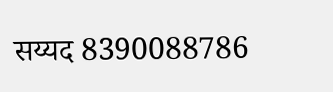सय्यद 8390088786